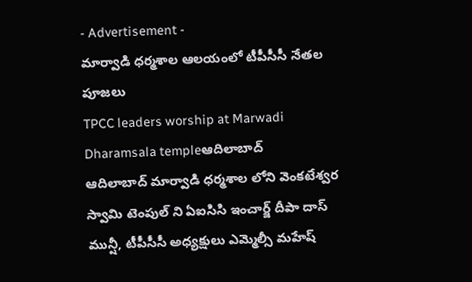- Advertisement -
మార్వాడి ధర్మశాల ఆలయంలో టీపీసీసీ నేతల పూజలు
TPCC leaders worship at Marwadi Dharamsala templeఆదిలాబాద్
ఆదిలాబాద్ మార్వాడి ధర్మశాల లోని వెంకటేశ్వర స్వామి టెంపుల్ ని ఏఐసిసి ఇంచార్జ్ దీపా దాస్ మున్షీ, టీపీసీసీ అధ్యక్షులు ఎమ్మెల్సీ మహేష్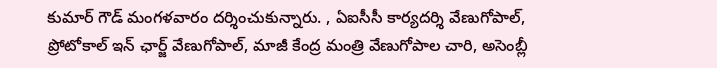కుమార్ గౌడ్ మంగళవారం దర్శించుకున్నారు. , ఏఐసీసీ కార్యదర్శి వేణుగోపాల్, ప్రోటోకాల్ ఇన్ ఛార్జ్ వేణుగోపాల్, మాజీ కేంద్ర మంత్రి వేణుగోపాల చారి, అసెంబ్లీ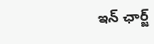ఇన్ ఛార్జ్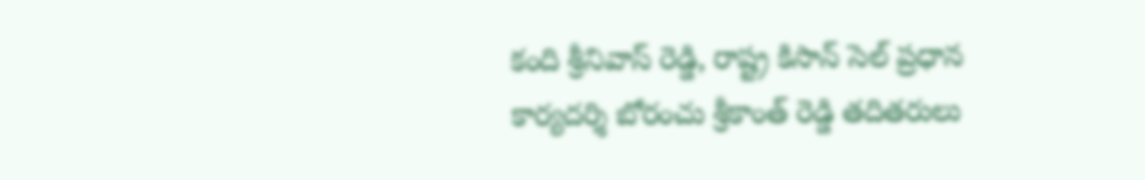కంది శ్రీనివాస్ రెడ్డి, రాష్ట్ర కిసాన్ సెల్ ప్రధాన కార్యదర్శి బోరంచు శ్రీకాంత్ రెడ్డి తదితరులు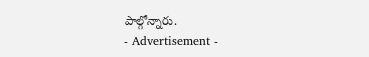పాల్గోన్నారు.
- Advertisement -